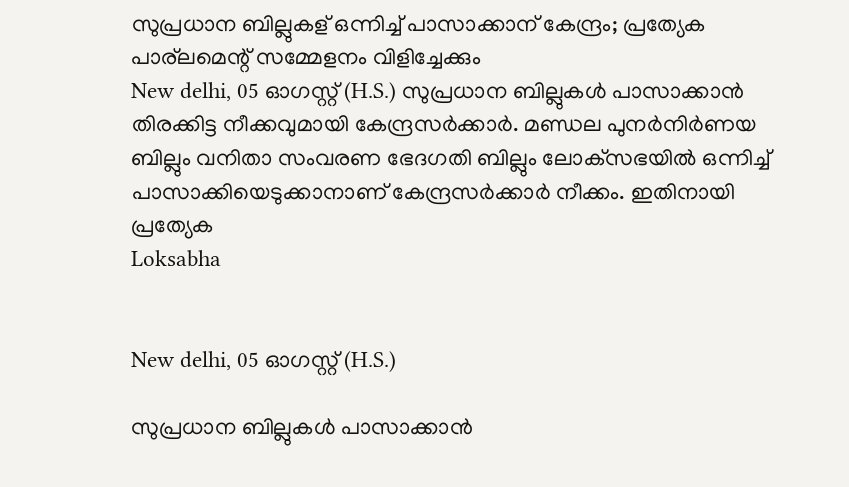സുപ്രധാന ബില്ലുകള് ഒന്നിച്ച് പാസാക്കാന് കേന്ദ്രം; പ്രത്യേക പാര്ലമെന്റ് സമ്മേളനം വിളിച്ചേക്കും
New delhi, 05 ഓഗസ്റ്റ് (H.S.) സുപ്രധാന ബില്ലുകള്‍ പാസാക്കാന്‍ തിരക്കിട്ട നീക്കവുമായി കേന്ദ്രസര്‍ക്കാര്‍. മണ്ഡല പുനര്‍നിര്‍ണയ ബില്ലും വനിതാ സംവരണ ഭേദഗതി ബില്ലും ലോക്‌സഭയില്‍ ഒന്നിച്ച് പാസാക്കിയെടുക്കാനാണ് കേന്ദ്രസര്‍ക്കാര്‍ നീക്കം. ഇതിനായി പ്രത്യേക
Loksabha


New delhi, 05 ഓഗസ്റ്റ് (H.S.)

സുപ്രധാന ബില്ലുകള്‍ പാസാക്കാന്‍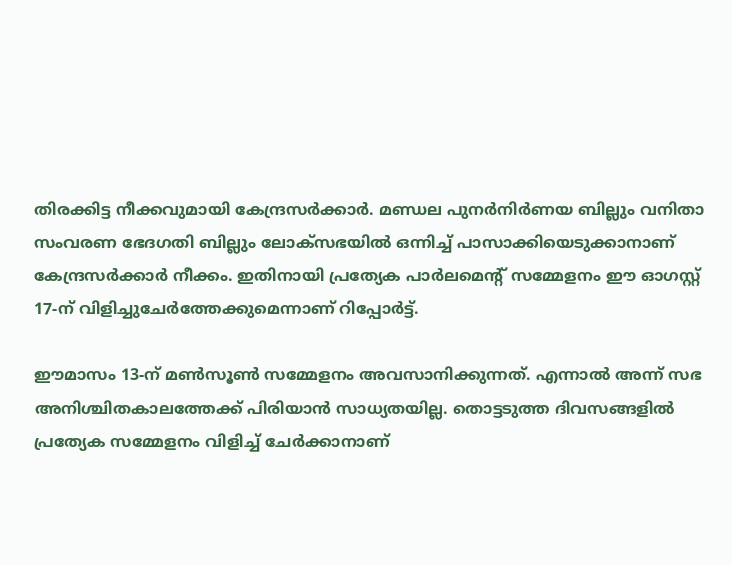തിരക്കിട്ട നീക്കവുമായി കേന്ദ്രസര്‍ക്കാര്‍. മണ്ഡല പുനര്‍നിര്‍ണയ ബില്ലും വനിതാ സംവരണ ഭേദഗതി ബില്ലും ലോക്‌സഭയില്‍ ഒന്നിച്ച് പാസാക്കിയെടുക്കാനാണ് കേന്ദ്രസര്‍ക്കാര്‍ നീക്കം. ഇതിനായി പ്രത്യേക പാര്‍ലമെന്റ് സമ്മേളനം ഈ ഓഗസ്റ്റ് 17-ന് വിളിച്ചുചേര്‍ത്തേക്കുമെന്നാണ് റിപ്പോര്‍ട്ട്.

ഈമാസം 13-ന് മണ്‍സൂണ്‍ സമ്മേളനം അവസാനിക്കുന്നത്. എന്നാല്‍ അന്ന് സഭ അനിശ്ചിതകാലത്തേക്ക് പിരിയാന്‍ സാധ്യതയില്ല. തൊട്ടടുത്ത ദിവസങ്ങളില്‍ പ്രത്യേക സമ്മേളനം വിളിച്ച് ചേര്‍ക്കാനാണ്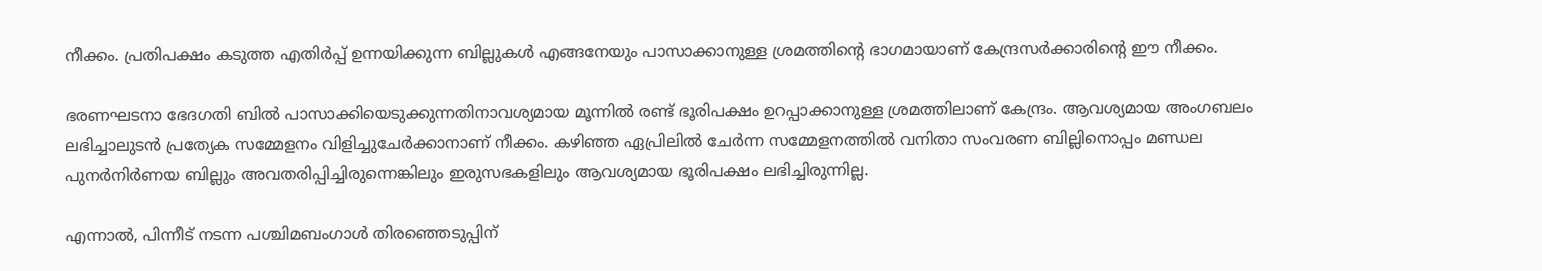നീക്കം. പ്രതിപക്ഷം കടുത്ത എതിര്‍പ്പ് ഉന്നയിക്കുന്ന ബില്ലുകള്‍ എങ്ങനേയും പാസാക്കാനുള്ള ശ്രമത്തിന്റെ ഭാഗമായാണ് കേന്ദ്രസര്‍ക്കാരിന്റെ ഈ നീക്കം.

ഭരണഘടനാ ഭേദഗതി ബില്‍ പാസാക്കിയെടുക്കുന്നതിനാവശ്യമായ മൂന്നില്‍ രണ്ട് ഭൂരിപക്ഷം ഉറപ്പാക്കാനുള്ള ശ്രമത്തിലാണ് കേന്ദ്രം. ആവശ്യമായ അംഗബലം ലഭിച്ചാലുടന്‍ പ്രത്യേക സമ്മേളനം വിളിച്ചുചേര്‍ക്കാനാണ് നീക്കം. കഴിഞ്ഞ ഏപ്രിലില്‍ ചേര്‍ന്ന സമ്മേളനത്തില്‍ വനിതാ സംവരണ ബില്ലിനൊപ്പം മണ്ഡല പുനര്‍നിര്‍ണയ ബില്ലും അവതരിപ്പിച്ചിരുന്നെങ്കിലും ഇരുസഭകളിലും ആവശ്യമായ ഭൂരിപക്ഷം ലഭിച്ചിരുന്നില്ല.

എന്നാല്‍, പിന്നീട് നടന്ന പശ്ചിമബംഗാള്‍ തിരഞ്ഞെടുപ്പിന്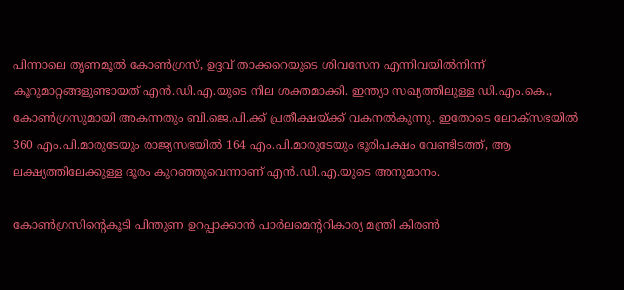പിന്നാലെ തൃണമൂല്‍ കോണ്‍ഗ്രസ്, ഉദ്ദവ് താക്കറെയുടെ ശിവസേന എന്നിവയില്‍നിന്ന് കൂറുമാറ്റങ്ങളുണ്ടായത് എന്‍.ഡി.എ.യുടെ നില ശക്തമാക്കി. ഇന്ത്യാ സഖ്യത്തിലുള്ള ഡി.എം.കെ., കോണ്‍ഗ്രസുമായി അകന്നതും ബി.ജെ.പി.ക്ക് പ്രതീക്ഷയ്ക്ക് വകനല്‍കുന്നു. ഇതോടെ ലോക്സഭയില്‍ 360 എം.പി.മാരുടേയും രാജ്യസഭയില്‍ 164 എം.പി.മാരുടേയും ഭൂരിപക്ഷം വേണ്ടിടത്ത്, ആ ലക്ഷ്യത്തിലേക്കുള്ള ദൂരം കുറഞ്ഞുവെന്നാണ് എന്‍.ഡി.എ.യുടെ അനുമാനം.

കോണ്‍ഗ്രസിന്റെകൂടി പിന്തുണ ഉറപ്പാക്കാന്‍ പാര്‍ലമെന്ററികാര്യ മന്ത്രി കിരണ്‍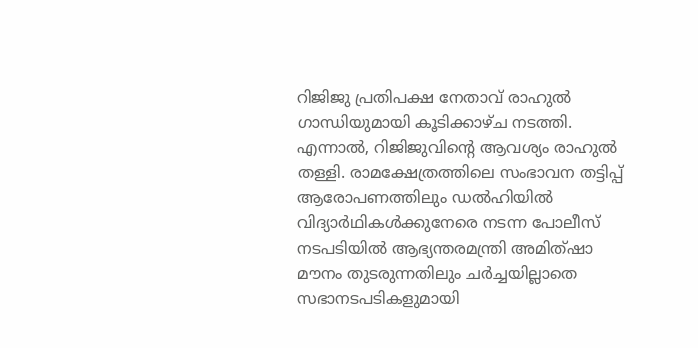റിജിജു പ്രതിപക്ഷ നേതാവ് രാഹുല്‍ ഗാന്ധിയുമായി കൂടിക്കാഴ്ച നടത്തി. എന്നാല്‍, റിജിജുവിന്റെ ആവശ്യം രാഹുല്‍ തള്ളി. രാമക്ഷേത്രത്തിലെ സംഭാവന തട്ടിപ്പ് ആരോപണത്തിലും ഡല്‍ഹിയില്‍ വിദ്യാര്‍ഥികള്‍ക്കുനേരെ നടന്ന പോലീസ് നടപടിയില്‍ ആഭ്യന്തരമന്ത്രി അമിത്ഷാ മൗനം തുടരുന്നതിലും ചര്‍ച്ചയില്ലാതെ സഭാനടപടികളുമായി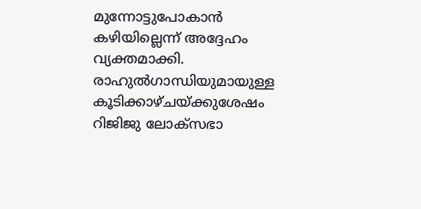മുന്നോട്ടുപോകാന്‍ കഴിയില്ലെന്ന് അദ്ദേഹം വ്യക്തമാക്കി. രാഹുല്‍ഗാന്ധിയുമായുള്ള കൂടിക്കാഴ്ചയ്ക്കുശേഷം റിജിജു ലോക്‌സഭാ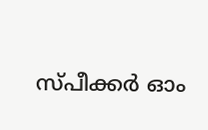സ്പീക്കര്‍ ഓം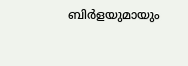ബിര്‍ളയുമായും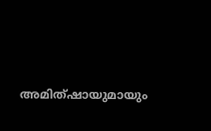അമിത്ഷായുമായും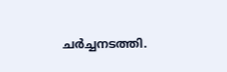ചര്‍ച്ചനടത്തി.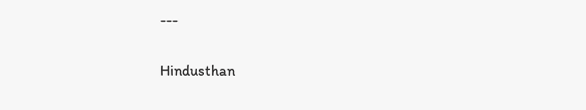---

Hindusthan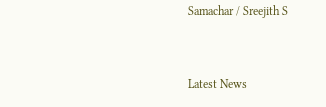Samachar / Sreejith S


Latest News